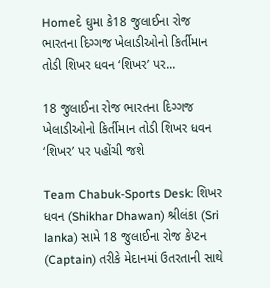Homeદે ઘુમા કે18 જુલાઈના રોજ ભારતના દિગ્ગજ ખેલાડીઓનો કિર્તીમાન તોડી શિખર ધવન ‘શિખર’ પર...

18 જુલાઈના રોજ ભારતના દિગ્ગજ ખેલાડીઓનો કિર્તીમાન તોડી શિખર ધવન ‘શિખર’ પર પહોંચી જશે

Team Chabuk-Sports Desk: શિખર ધવન (Shikhar Dhawan) શ્રીલંકા (Sri lanka) સામે 18 જુલાઈના રોજ કેપ્ટન (Captain) તરીકે મેદાનમાં ઉતરતાની સાથે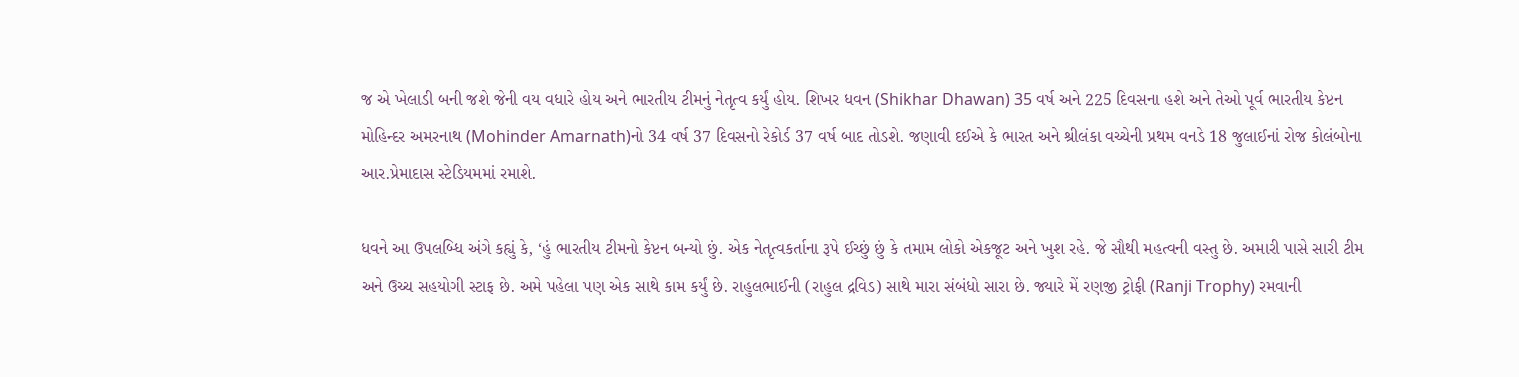જ એ ખેલાડી બની જશે જેની વય વધારે હોય અને ભારતીય ટીમનું નેતૃત્વ કર્યું હોય. શિખર ધવન (Shikhar Dhawan) 35 વર્ષ અને 225 દિવસના હશે અને તેઓ પૂર્વ ભારતીય કેપ્ટન મોહિન્દર અમરનાથ (Mohinder Amarnath)નો 34 વર્ષ 37 દિવસનો રેકોર્ડ 37 વર્ષ બાદ તોડશે. જણાવી દઈએ કે ભારત અને શ્રીલંકા વચ્ચેની પ્રથમ વનડે 18 જુલાઈનાં રોજ કોલંબોના આર.પ્રેમાદાસ સ્ટેડિયમમાં રમાશે.

ધવને આ ઉપલબ્ધિ અંગે કહ્યું કે, ‘હું ભારતીય ટીમનો કેપ્ટન બન્યો છું. એક નેતૃત્વકર્તાના રૂપે ઈચ્છું છું કે તમામ લોકો એકજૂટ અને ખુશ રહે. જે સૌથી મહત્વની વસ્તુ છે. અમારી પાસે સારી ટીમ અને ઉચ્ચ સહયોગી સ્ટાફ છે. અમે પહેલા પણ એક સાથે કામ કર્યું છે. રાહુલભાઈની (રાહુલ દ્રવિડ) સાથે મારા સંબંધો સારા છે. જ્યારે મેં રણજી ટ્રોફી (Ranji Trophy) રમવાની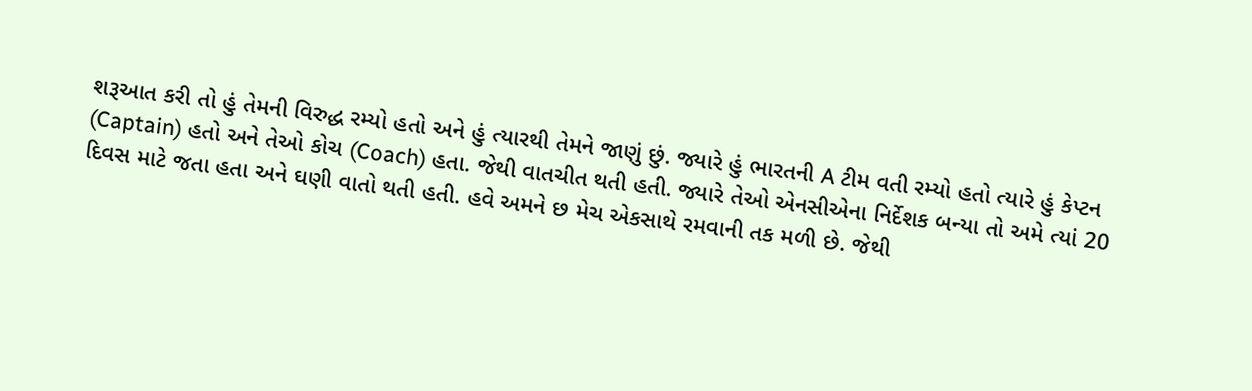શરૂઆત કરી તો હું તેમની વિરુદ્ધ રમ્યો હતો અને હું ત્યારથી તેમને જાણું છું. જ્યારે હું ભારતની A ટીમ વતી રમ્યો હતો ત્યારે હું કેપ્ટન (Captain) હતો અને તેઓ કોચ (Coach) હતા. જેથી વાતચીત થતી હતી. જ્યારે તેઓ એનસીએના નિર્દેશક બન્યા તો અમે ત્યાં 20 દિવસ માટે જતા હતા અને ઘણી વાતો થતી હતી. હવે અમને છ મેચ એકસાથે રમવાની તક મળી છે. જેથી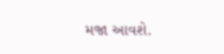મજા આવશે.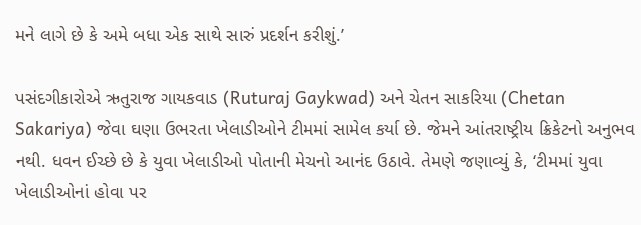મને લાગે છે કે અમે બધા એક સાથે સારું પ્રદર્શન કરીશું.’

પસંદગીકારોએ ઋતુરાજ ગાયકવાડ (Ruturaj Gaykwad) અને ચેતન સાકરિયા (Chetan Sakariya) જેવા ઘણા ઉભરતા ખેલાડીઓને ટીમમાં સામેલ કર્યા છે. જેમને આંતરાષ્ટ્રીય ક્રિકેટનો અનુભવ નથી. ધવન ઈચ્છે છે કે યુવા ખેલાડીઓ પોતાની મેચનો આનંદ ઉઠાવે. તેમણે જણાવ્યું કે, ‘ટીમમાં યુવા ખેલાડીઓનાં હોવા પર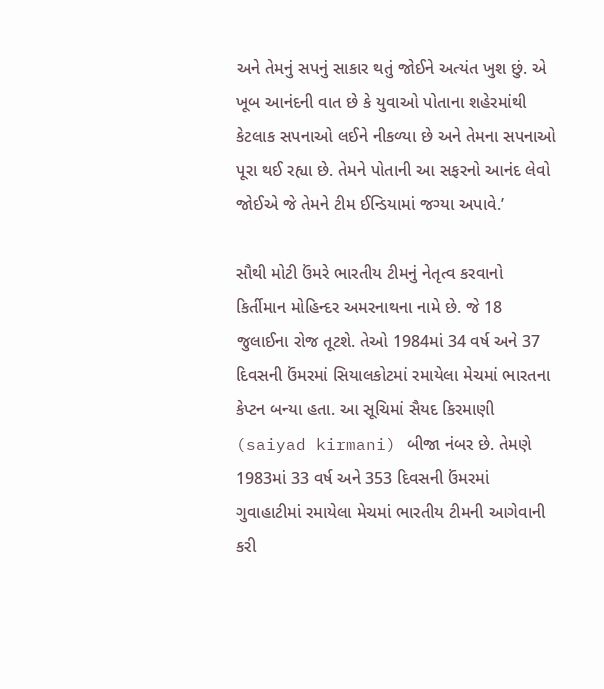અને તેમનું સપનું સાકાર થતું જોઈને અત્યંત ખુશ છું. એ ખૂબ આનંદની વાત છે કે યુવાઓ પોતાના શહેરમાંથી કેટલાક સપનાઓ લઈને નીકળ્યા છે અને તેમના સપનાઓ પૂરા થઈ રહ્યા છે. તેમને પોતાની આ સફરનો આનંદ લેવો જોઈએ જે તેમને ટીમ ઈન્ડિયામાં જગ્યા અપાવે.’

સૌથી મોટી ઉંમરે ભારતીય ટીમનું નેતૃત્વ કરવાનો કિર્તીમાન મોહિન્દર અમરનાથના નામે છે. જે 18 જુલાઈના રોજ તૂટશે. તેઓ 1984માં 34 વર્ષ અને 37 દિવસની ઉંમરમાં સિયાલકોટમાં રમાયેલા મેચમાં ભારતના કેપ્ટન બન્યા હતા. આ સૂચિમાં સૈયદ કિરમાણી (saiyad kirmani) બીજા નંબર છે. તેમણે 1983માં 33 વર્ષ અને 353 દિવસની ઉંમરમાં ગુવાહાટીમાં રમાયેલા મેચમાં ભારતીય ટીમની આગેવાની કરી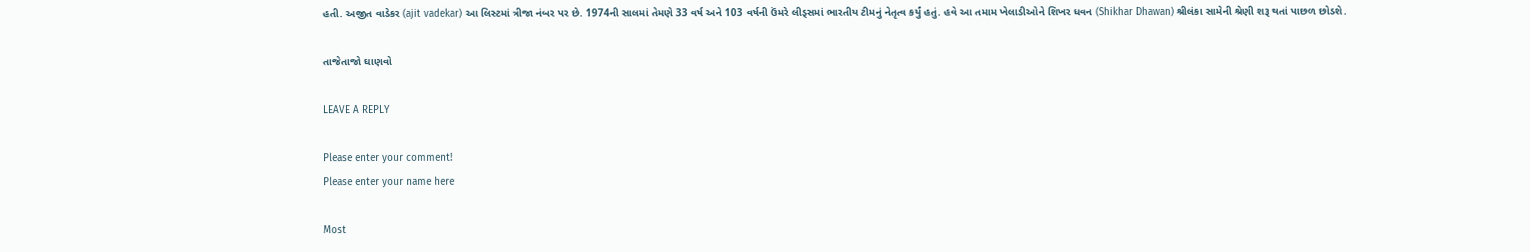હતી. અજીત વાડેકર (ajit vadekar) આ લિસ્ટમાં ત્રીજા નંબર પર છે. 1974ની સાલમાં તેમણે 33 વર્ષ અને 103 વર્ષની ઉંમરે લીડ્સમાં ભારતીય ટીમનું નેતૃત્વ કર્યું હતું. હવે આ તમામ ખેલાડીઓને શિખર ધવન (Shikhar Dhawan) શ્રીલંકા સામેની શ્રેણી શરૂ થતાં પાછળ છોડશે.

તાજેતાજો ઘાણવો

LEAVE A REPLY

Please enter your comment!
Please enter your name here

Most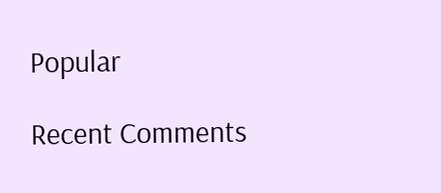Popular

Recent Comments